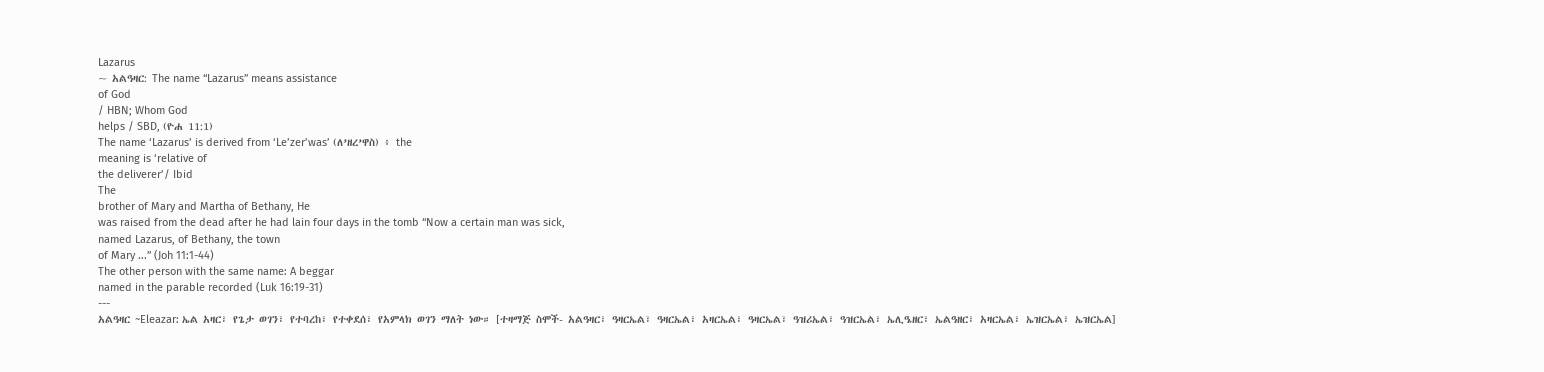Lazarus
~ አልዓዛር: The name “Lazarus” means assistance
of God
/ HBN; Whom God
helps / SBD, (ዮሐ 11:1)
The name ‘Lazarus’ is derived from ‘Le’zer’was’ (ለ’ዘረ’ዋስ) ፥ the
meaning is ‘relative of
the deliverer’/ Ibid
The
brother of Mary and Martha of Bethany, He
was raised from the dead after he had lain four days in the tomb “Now a certain man was sick,
named Lazarus, of Bethany, the town
of Mary ...” (Joh 11:1-44)
The other person with the same name: A beggar
named in the parable recorded (Luk 16:19-31)
---
አልዓዛር ~Eleazar: ኤል አዛር፣ የጌታ ወገን፣ የተባረከ፣ የተቀደሰ፣ የአምላክ ወገን ማለት ነው። [ተዛማጅ ስሞች- አልዓዛር፣ ዓዛርኤል፣ ዓዛርኤል፣ አዛርኤል፣ ዓዛርኤል፣ ዓዝሪኤል፣ ዓዝርኤል፣ ኤሊዔዘር፣ ኤልዓዘር፣ አዛርኤል፣ ኤዝርኤል፣ ኤዝርኤል]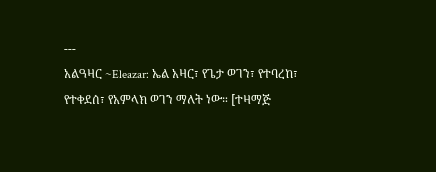---
አልዓዛር ~Eleazar: ኤል አዛር፣ የጌታ ወገን፣ የተባረከ፣ የተቀደሰ፣ የአምላክ ወገን ማለት ነው። [ተዛማጅ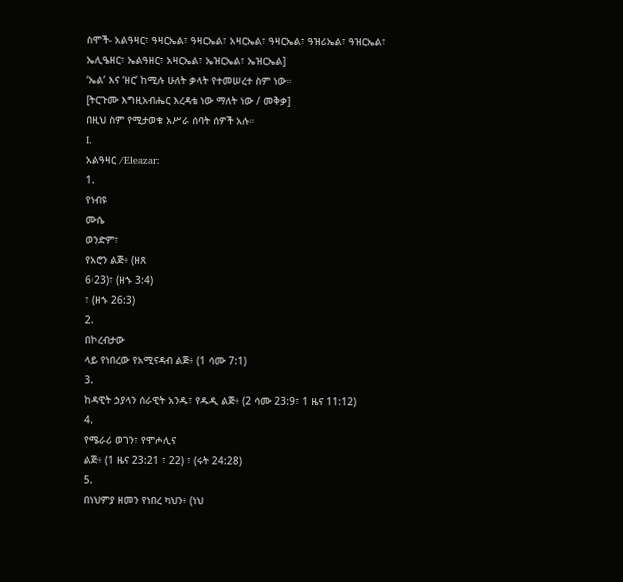ስሞች- አልዓዛር፣ ዓዛርኤል፣ ዓዛርኤል፣ አዛርኤል፣ ዓዛርኤል፣ ዓዝሪኤል፣ ዓዝርኤል፣ ኤሊዔዘር፣ ኤልዓዘር፣ አዛርኤል፣ ኤዝርኤል፣ ኤዝርኤል]
‘ኤል’ እና ‘ዘር’ ከሚሉ ሁለት ቃላት የተመሠረተ ስም ነው።
[ትርጉሙ እግዚአብሔር እረዳቴ ነው ማለት ነው / መቅቃ]
በዚህ ስም የሚታወቁ አሥራ ሰባት ሰዎች አሉ።
I.
አልዓዛር /Eleazar:
1.
የነብዩ
ሙሴ
ወንድም፣
የአሮን ልጅ፥ (ዘጸ
6፡23)፣ (ዘኁ 3:4)
፣ (ዘኁ 26:3)
2.
በኮረብታው
ላይ የነበረው የአሚናዳብ ልጅ፥ (1 ሳሙ 7:1)
3.
ከዳዊት ኃያላን ሰራዊት አንዱ፣ የዱዲ ልጅ፥ (2 ሳሙ 23:9፣ 1 ዜና 11:12)
4.
የሜራሪ ወገን፣ የሞሖሊና
ልጅ፥ (1 ዜና 23:21 ፣ 22) ፣ (ሩት 24:28)
5.
በነህምያ ዘመን የነበረ ካህን፥ (ነህ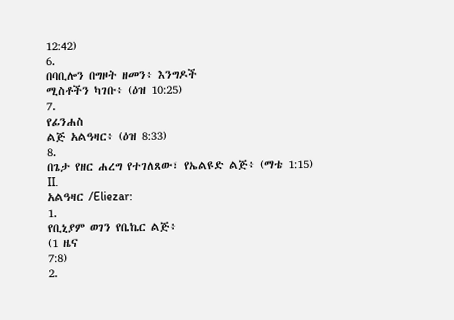12:42)
6.
በባቢሎን በግዞት ዘመን፥ እንግዶች
ሚስቶችን ካገቡ፥ (ዕዝ 10:25)
7.
የፊንሐስ
ልጅ አልዓዛር፥ (ዕዝ 8:33)
8.
በጌታ የዘር ሐረግ የተገለጸው፣ የኤልዩድ ልጅ፥ (ማቴ 1:15)
II.
አልዓዛር /Eliezar:
1.
የቢኒያም ወገን የቤኬር ልጅ፥
(1 ዜና
7:8)
2.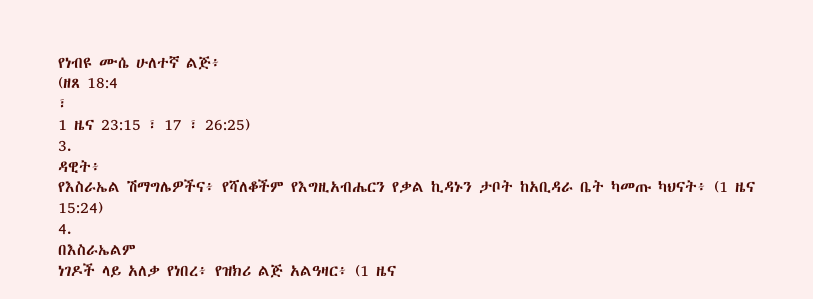የነብዩ ሙሴ ሁለተኛ ልጅ፥
(ዘጸ 18:4
፣
1 ዜና 23:15 ፣ 17 ፣ 26:25)
3.
ዳዊት፥
የእስራኤል ሽማግሌዎችና፥ የሻለቆችም የእግዚአብሔርን የቃል ኪዳኑን ታቦት ከአቢዳራ ቤት ካመጡ ካህናት፥ (1 ዜና
15:24)
4.
በእስራኤልም
ነገዶች ላይ አለቃ የነበረ፥ የዝክሪ ልጅ አልዓዛር፥ (1 ዜና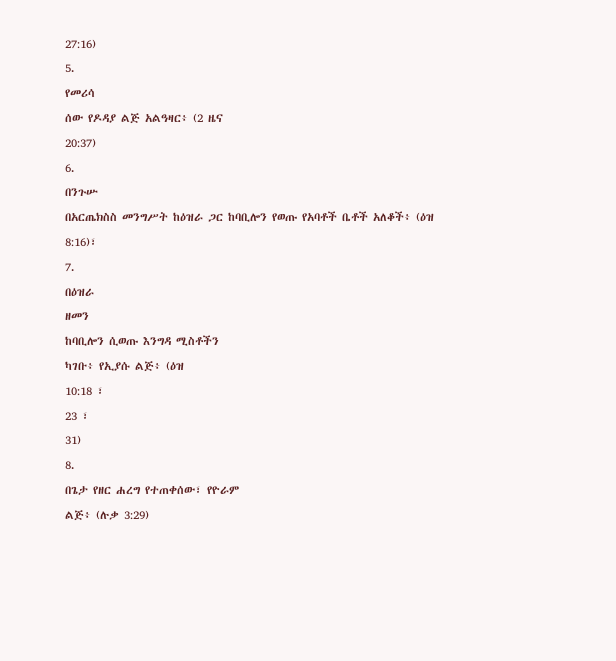27:16)
5.
የመሪሳ
ሰው የዶዳያ ልጅ አልዓዛር፥ (2 ዜና
20:37)
6.
በንጉሡ
በአርጤክስስ መንግሥት ከዕዝራ ጋር ከባቢሎን የወጡ የአባቶች ቤቶች አለቆች፥ (ዕዝ 8:16)፣
7.
በዕዝራ
ዘመን
ከባቢሎን ሲወጡ እንግዳ ሚስቶችን
ካገቡ፥ የኢያሱ ልጅ፥ (ዕዝ
10:18 ፣
23 ፣
31)
8.
በጌታ የዘር ሐረግ የተጠቀሰው፣ የዮራም
ልጅ፥ (ሉቃ 3:29)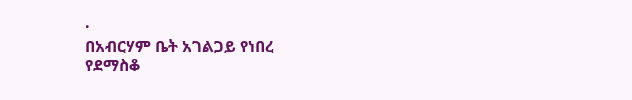·
በአብርሃም ቤት አገልጋይ የነበረ
የደማስቆ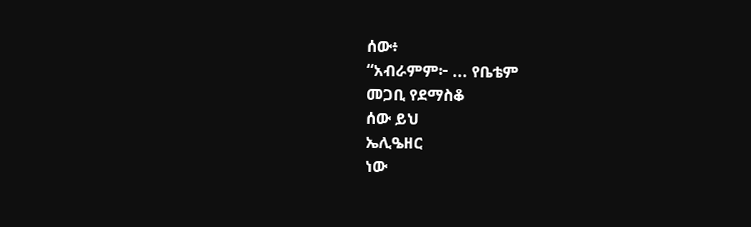ሰው፥
“አብራምም፦ ... የቤቴም
መጋቢ የደማስቆ
ሰው ይህ
ኤሊዔዘር
ነው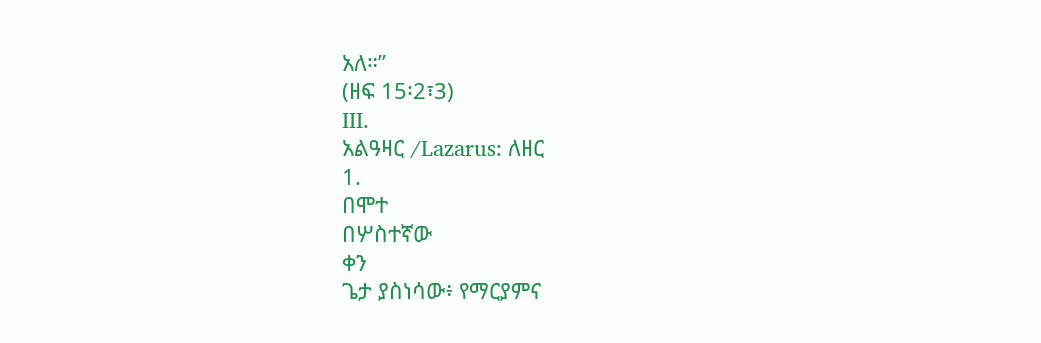አለ።”
(ዘፍ 15፡2፣3)
III.
አልዓዛር /Lazarus: ለዘር
1.
በሞተ
በሦስተኛው
ቀን
ጌታ ያስነሳው፥ የማርያምና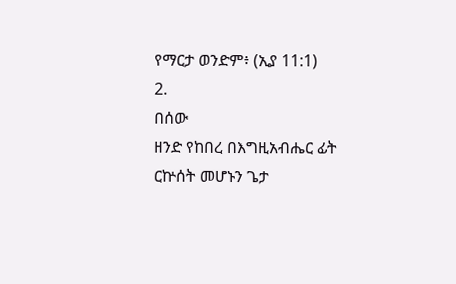የማርታ ወንድም፥ (ኢያ 11:1)
2.
በሰው
ዘንድ የከበረ በእግዚአብሔር ፊት ርኵሰት መሆኑን ጌታ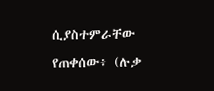ሲያስተምራቸው የጠቀሰው፥ (ሉቃ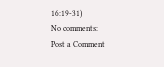16:19-31)
No comments:
Post a Comment